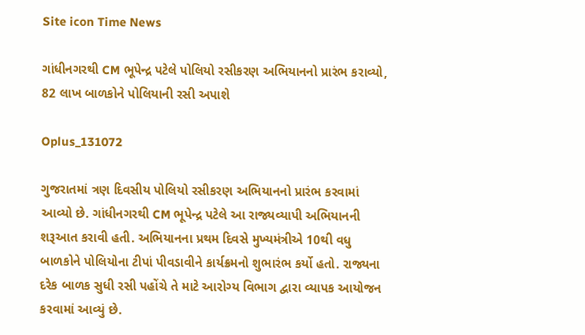Site icon Time News

ગાંધીનગરથી CM ભૂપેન્દ્ર પટેલે પોલિયો રસીકરણ અભિયાનનો પ્રારંભ કરાવ્યો, 82 લાખ બાળકોને પોલિયાની રસી અપાશે

Oplus_131072

ગુજરાતમાં ત્રણ દિવસીય પોલિયો રસીકરણ અભિયાનનો પ્રારંભ કરવામાં આવ્યો છે. ગાંધીનગરથી CM ભૂપેન્દ્ર પટેલે આ રાજ્યવ્યાપી અભિયાનની શરૂઆત કરાવી હતી. અભિયાનના પ્રથમ દિવસે મુખ્યમંત્રીએ 10થી વધુ બાળકોને પોલિયોના ટીપાં પીવડાવીને કાર્યક્રમનો શુભારંભ કર્યો હતો. રાજ્યના દરેક બાળક સુધી રસી પહોંચે તે માટે આરોગ્ય વિભાગ દ્વારા વ્યાપક આયોજન કરવામાં આવ્યું છે.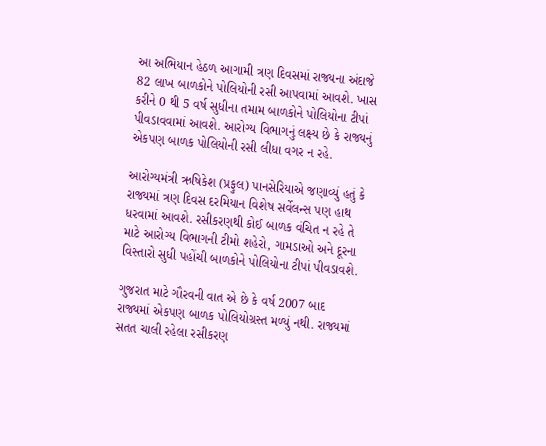આ અભિયાન હેઠળ આગામી ત્રણ દિવસમાં રાજ્યના અંદાજે 82 લાખ બાળકોને પોલિયોની રસી આપવામાં આવશે. ખાસ કરીને 0 થી 5 વર્ષ સુધીના તમામ બાળકોને પોલિયોના ટીપાં પીવડાવવામાં આવશે. આરોગ્ય વિભાગનું લક્ષ્ય છે કે રાજ્યનું એકપણ બાળક પોલિયોની રસી લીધા વગર ન રહે.

આરોગ્યમંત્રી ઋષિકેશ (પ્રફુલ) પાનસેરિયાએ જણાવ્યું હતું કે રાજ્યમાં ત્રણ દિવસ દરમિયાન વિશેષ સર્વેલન્સ પણ હાથ ધરવામાં આવશે. રસીકરણથી કોઈ બાળક વંચિત ન રહે તે માટે આરોગ્ય વિભાગની ટીમો શહેરો, ગામડાઓ અને દૂરના વિસ્તારો સુધી પહોંચી બાળકોને પોલિયોના ટીપાં પીવડાવશે.

ગુજરાત માટે ગૌરવની વાત એ છે કે વર્ષ 2007 બાદ રાજ્યમાં એકપણ બાળક પોલિયોગ્રસ્ત મળ્યું નથી. રાજ્યમાં સતત ચાલી રહેલા રસીકરણ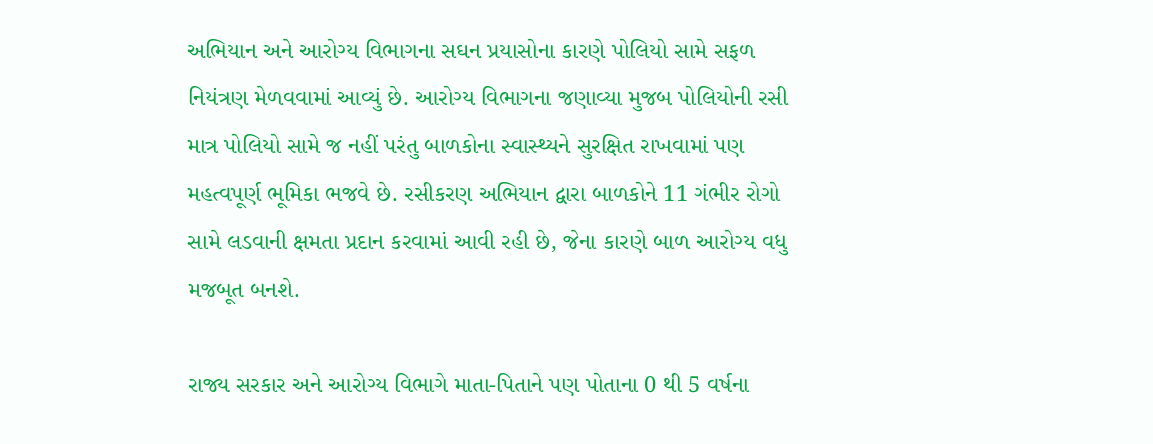અભિયાન અને આરોગ્ય વિભાગના સઘન પ્રયાસોના કારણે પોલિયો સામે સફળ નિયંત્રણ મેળવવામાં આવ્યું છે. આરોગ્ય વિભાગના જણાવ્યા મુજબ પોલિયોની રસી માત્ર પોલિયો સામે જ નહીં પરંતુ બાળકોના સ્વાસ્થ્યને સુરક્ષિત રાખવામાં પણ મહત્વપૂર્ણ ભૂમિકા ભજવે છે. રસીકરણ અભિયાન દ્વારા બાળકોને 11 ગંભીર રોગો સામે લડવાની ક્ષમતા પ્રદાન કરવામાં આવી રહી છે, જેના કારણે બાળ આરોગ્ય વધુ મજબૂત બનશે.

રાજ્ય સરકાર અને આરોગ્ય વિભાગે માતા-પિતાને પણ પોતાના 0 થી 5 વર્ષના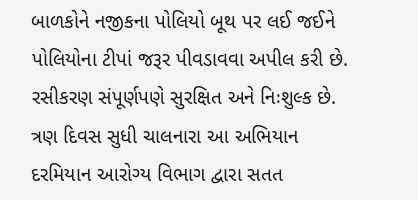બાળકોને નજીકના પોલિયો બૂથ પર લઈ જઈને પોલિયોના ટીપાં જરૂર પીવડાવવા અપીલ કરી છે. રસીકરણ સંપૂર્ણપણે સુરક્ષિત અને નિઃશુલ્ક છે. ત્રણ દિવસ સુધી ચાલનારા આ અભિયાન દરમિયાન આરોગ્ય વિભાગ દ્વારા સતત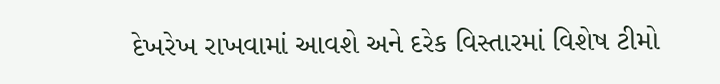દેખરેખ રાખવામાં આવશે અને દરેક વિસ્તારમાં વિશેષ ટીમો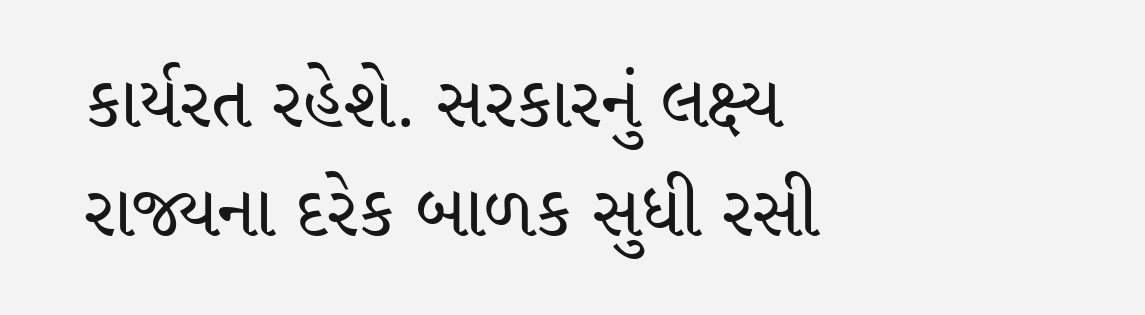કાર્યરત રહેશે. સરકારનું લક્ષ્ય રાજ્યના દરેક બાળક સુધી રસી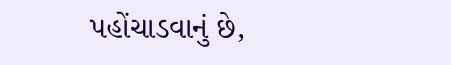પહોંચાડવાનું છે,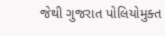જેથી ગુજરાત પોલિયોમુક્ત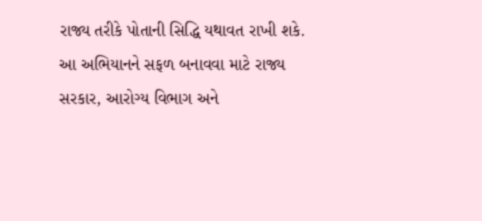રાજ્ય તરીકે પોતાની સિદ્ધિ યથાવત રાખી શકે. આ અભિયાનને સફળ બનાવવા માટે રાજ્ય સરકાર, આરોગ્ય વિભાગ અને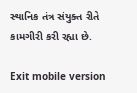સ્થાનિક તંત્ર સંયુક્ત રીતે કામગીરી કરી રહ્યા છે.

Exit mobile version